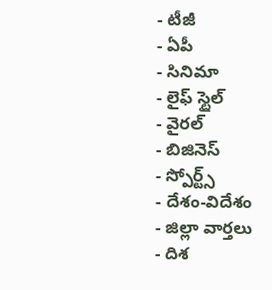- టీజీ
- ఏపీ
- సినిమా
- లైఫ్ స్టైల్
- వైరల్
- బిజినెస్
- స్పోర్ట్స్
- దేశం-విదేశం
- జిల్లా వార్తలు
- దిశ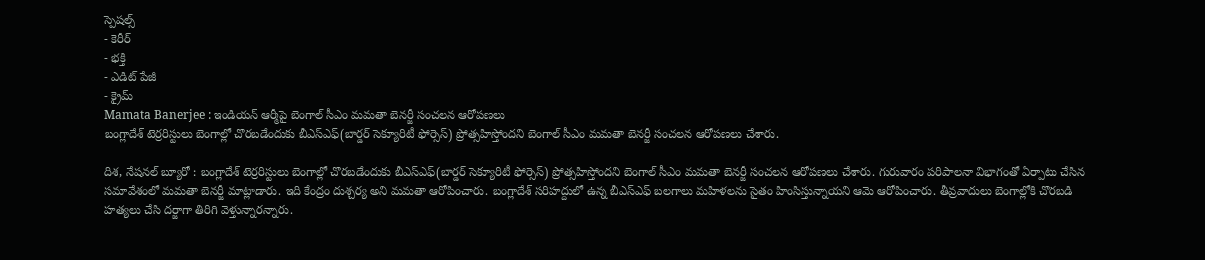స్పెషల్స్
- కెరీర్
- భక్తి
- ఎడిట్ పేజీ
- క్రైమ్
Mamata Banerjee : ఇండియన్ ఆర్మీపై బెంగాల్ సీఎం మమతా బెనర్జీ సంచలన ఆరోపణలు
బంగ్లాదేశ్ టెర్రరిస్టులు బెంగాల్లో చొరబడేందుకు బీఎస్ఎఫ్(బార్డర్ సెక్యూరిటీ ఫోర్సెస్) ప్రోత్సహిస్తోందని బెంగాల్ సీఎం మమతా బెనర్జీ సంచలన ఆరోపణలు చేశారు.

దిశ, నేషనల్ బ్యూరో : బంగ్లాదేశ్ టెర్రరిస్టులు బెంగాల్లో చొరబడేందుకు బీఎస్ఎఫ్(బార్డర్ సెక్యూరిటీ ఫోర్సెస్) ప్రోత్సహిస్తోందని బెంగాల్ సీఎం మమతా బెనర్జీ సంచలన ఆరోపణలు చేశారు. గురువారం పరిపాలనా విభాగంతో ఏర్పాటు చేసిన సమావేశంలో మమతా బెనర్జీ మాట్లాడారు. ఇది కేంద్రం దుశ్చర్య అని మమతా ఆరోపించారు. బంగ్లాదేశ్ సరిహద్దులో ఉన్న బీఎస్ఎఫ్ బలగాలు మహిళలను సైతం హింసిస్తున్నాయని ఆమె ఆరోపించారు. తీవ్రవాదులు బెంగాల్లోకి చొరబడి హత్యలు చేసి దర్జాగా తిరిగి వెళ్తున్నారన్నారు.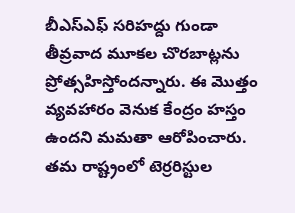బీఎస్ఎఫ్ సరిహద్దు గుండా తీవ్రవాద మూకల చొరబాట్లను ప్రోత్సహిస్తోందన్నారు. ఈ మొత్తం వ్యవహారం వెనుక కేంద్రం హస్తం ఉందని మమతా ఆరోపించారు. తమ రాష్ట్రంలో టెర్రరిస్టుల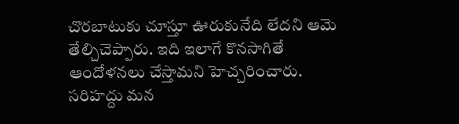చొరబాటుకు చూస్తూ ఊరుకునేది లేదని ఆమె తేల్చిచెప్పారు. ఇది ఇలాగే కొనసాగితే ఆందోళనలు చేస్తామని హెచ్చరించారు. సరిహద్దు మన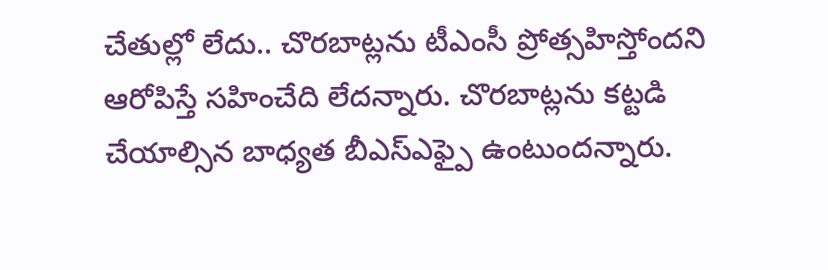చేతుల్లో లేదు.. చొరబాట్లను టీఎంసీ ప్రోత్సహిస్తోందని ఆరోపిస్తే సహించేది లేదన్నారు. చొరబాట్లను కట్టడి చేయాల్సిన బాధ్యత బీఎస్ఎఫ్పై ఉంటుందన్నారు.